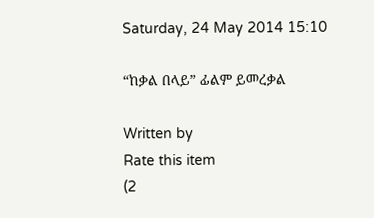Saturday, 24 May 2014 15:10

“ከቃል በላይ” ፊልም ይመረቃል

Written by
Rate this item
(2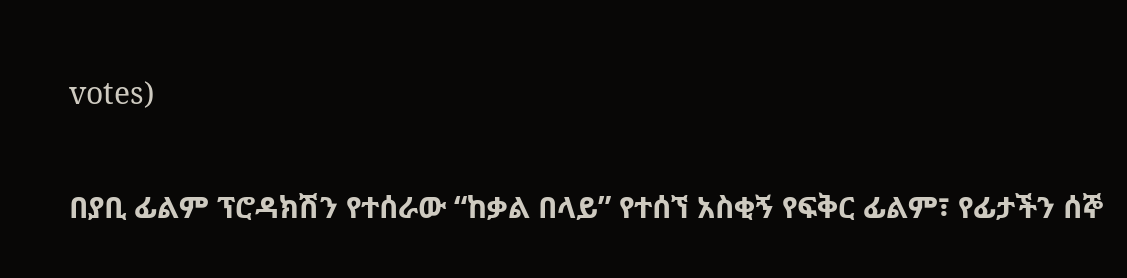votes)

በያቢ ፊልም ፕሮዳክሽን የተሰራው “ከቃል በላይ” የተሰኘ አስቂኝ የፍቅር ፊልም፣ የፊታችን ሰኞ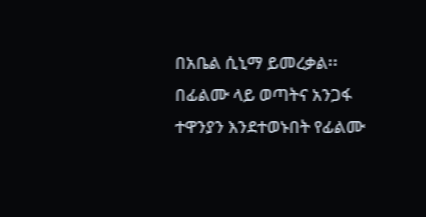በአቤል ሲኒማ ይመረቃል፡፡ በፊልሙ ላይ ወጣትና አንጋፋ ተዋንያን እንደተወኑበት የፊልሙ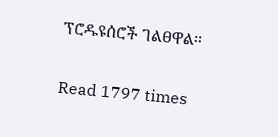ፕሮዱዩሰሮች ገልፀዋል፡፡

Read 1797 times